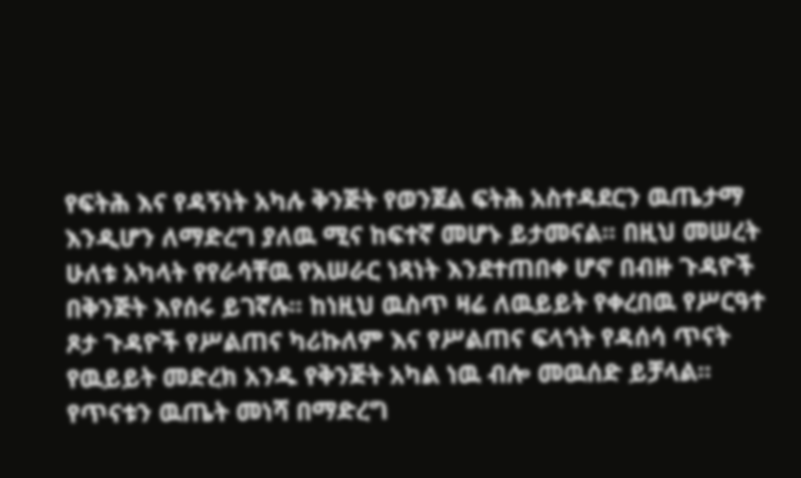የፍትሕ እና የዳኝነት አካሉ ቅንጅት የወንጀል ፍትሕ አስተዳደርን ዉጤታማ እንዲሆን ለማድረግ ያለዉ ሚና ከፍተኛ መሆኑ ይታመናል፡፡ በዚህ መሠረት ሁለቱ አካላት የየራሳቸዉ የአሠራር ነጻነት እንደተጠበቀ ሆኖ በብዙ ጉዳዮች በቅንጅት እየሰሩ ይገኛሉ፡፡ ከነዚህ ዉስጥ ዛሬ ለዉይይት የቀረበዉ የሥርዓተ ጾታ ጉዳዮች የሥልጠና ካሪኩለም እና የሥልጠና ፍላጎት የዳሰሳ ጥናት የዉይይት መድረክ አንዱ የቅንጅት አካል ነዉ ብሎ መዉሰድ ይቻላል፡፡
የጥናቱን ዉጤት መነሻ በማድረግ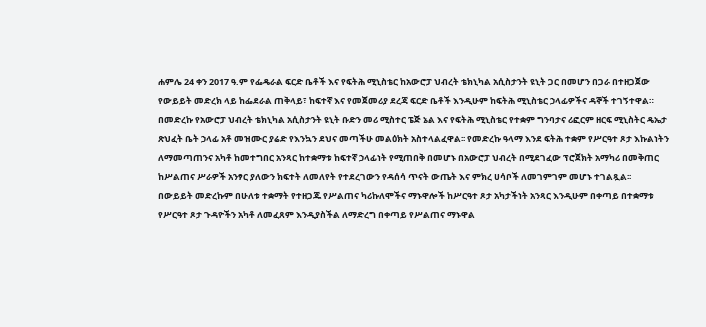ሐምሌ 24 ቀን 2017 ዓ.ም የፌዴራል ፍርድ ቤቶች እና የፍትሕ ሚኒስቴር ከአውሮፓ ህብረት ቴክኒካል አሲስታንት ዩኒት ጋር በመሆን በጋራ በተዘጋጀው የውይይት መድረክ ላይ ከፌደራል ጠቅላይ፣ ከፍተኛ እና የመጀመሪያ ደረጃ ፍርድ ቤቶች እንዲሁም ከፍትሕ ሚኒስቴር ኃላፊዎችና ዳኞች ተገኝተዋል።
በመድረኩ የአውሮፓ ህብረት ቴክኒካል አሲስታንት ዩኒት ቡድን መሪ ሚስተር ፔጅ ኔል እና የፍትሕ ሚኒስቴር የተቋም ግንባታና ሪፎርም ዘርፍ ሚኒስትር ዴኤታ ጽህፈት ቤት ኃላፊ አቶ መዝሙር ያሬድ የእንኳን ደህና መጣችሁ መልዕክት አስተላልፈዋል፡፡ የመድረኩ ዓላማ እንደ ፍትሕ ተቋም የሥርዓተ ጾታ እኩልነትን ለማመጣጠንና አካቶ ከመተግበር አንጻር ከተቋማቱ ከፍተኛ ኃላፊነት የሚጠበቅ በመሆኑ በአውሮፓ ህብረት በሚደገፈው ፕሮጀክት አማካሪ በመቅጠር ከሥልጠና ሥራዎች አንፃር ያለውን ክፍተት ለመለየት የተደረገውን የዳሰሳ ጥናት ውጤት እና ምክረ ሀሳቦች ለመገምገም መሆኑ ተገልጿል፡፡
በውይይት መድረኩም በሁለቱ ተቋማት የተዘጋጁ የሥልጠና ካሪኩለሞችና ማኑዋሎች ከሥርዓተ ጾታ አካታችነት አንጻር እንዲሁም በቀጣይ በተቋማቱ የሥርዓተ ጾታ ጉዳዮችን አካቶ ለመፈጸም እንዲያስችል ለማድረግ በቀጣይ የሥልጠና ማኑዋል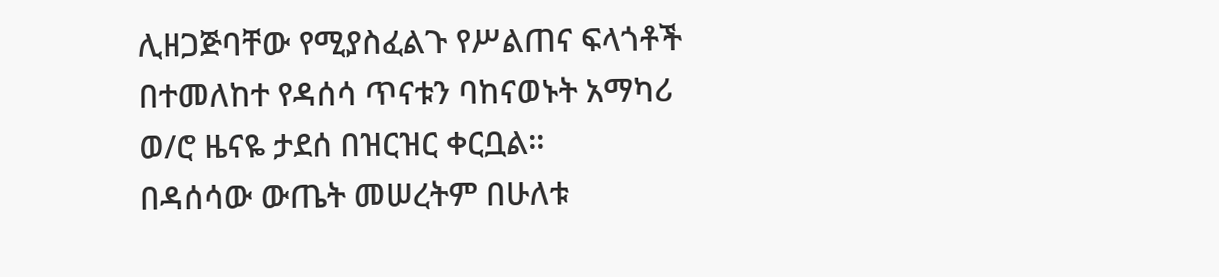ሊዘጋጅባቸው የሚያስፈልጉ የሥልጠና ፍላጎቶች በተመለከተ የዳሰሳ ጥናቱን ባከናወኑት አማካሪ ወ/ሮ ዜናዬ ታደሰ በዝርዝር ቀርቧል።
በዳሰሳው ውጤት መሠረትም በሁለቱ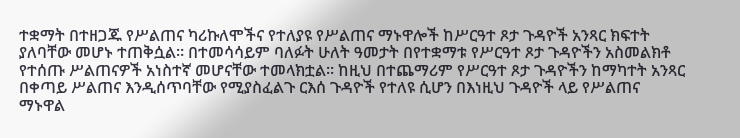ተቋማት በተዘጋጁ የሥልጠና ካሪኩለሞችና የተለያዩ የሥልጠና ማኑዋሎች ከሥርዓተ ጾታ ጉዳዮች አንጻር ክፍተት ያለባቸው መሆኑ ተጠቅሷል። በተመሳሳይም ባለፉት ሁለት ዓመታት በየተቋማቱ የሥርዓተ ጾታ ጉዳዮችን አስመልክቶ የተሰጡ ሥልጠናዎች አነስተኛ መሆናቸው ተመላክቷል። ከዚህ በተጨማሪም የሥርዓተ ጾታ ጉዳዮችን ከማካተት አንጻር በቀጣይ ሥልጠና እንዲሰጥባቸው የሚያስፈልጉ ርእሰ ጉዳዮች የተለዩ ሲሆን በእነዚህ ጉዳዮች ላይ የሥልጠና ማኑዋል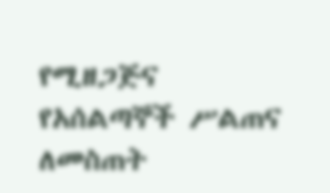የሚዘጋጅና የአሰልጣኞች ሥልጠና ለመስጠት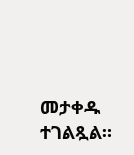መታቀዱ ተገልጿል።